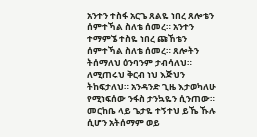አንተን ተስፋ አርጌ ጸልዬ ነበረ ጸሎቴን ሰምተኻል ስለቴ ሰመረ። አንተን ተማምኜ ተስዬ ነበረ ጩኸቴን ሰምተኻል ስለቴ ሰመረ። ጸሎትን ትሰማለህ ዕንባንም ታብሳለህ። ለሚጠሩህ ቅርብ ነህ እጅህን ትከፍታለህ። አንዳንድ ጊዜ እታወካለሁ የሚነፍሰው ንፋስ ታንኳዬን ሲንጠው። መርከቤ ላይ ጌታዬ ተኝተህ ይኼ ኹሉ ሲሆን አትሰማም ወይ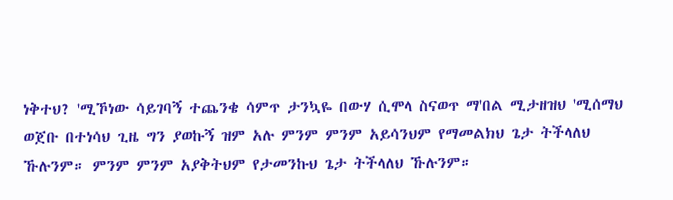ነቅተህ? 'ሚኾነው ሳይገባኝ ተጨንቄ ሳምጥ ታንኳዬ በውሃ ሲሞላ ስናወጥ ማ'በል ሚታዘዝህ 'ሚሰማህ ወጀቡ በተነሳህ ጊዜ ግን ያወኩኝ ዝም አሉ ምንም ምንም አይሳንህም የማመልክህ ጌታ ትችላለህ ኹሉንም። ምንም ምንም አያቅትህም የታመንኩህ ጌታ ትችላለህ ኹሉንም።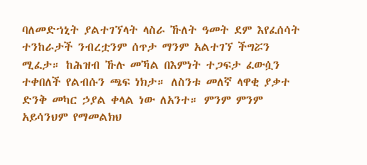ባለመድኀኒት ያልተገኘላት ላስራ ኹለት ዓመት ደም እየፈሰሳት ተንከራታች ንብረቷንም ሰጥታ ማንም አልተገኘ ችግሯን ሚፈታ። ከሕዝብ ኹሉ መኻል በእምነት ተጋፍታ ፈውሷን ተቀበለች የልብሱን ጫፍ ነክታ። ለስንቱ መለኛ ላዋቂ ያቃተ ድንቅ መካር ኃያል ቀላል ነው ለአንተ። ምንም ምንም አይሳንህም የማመልክህ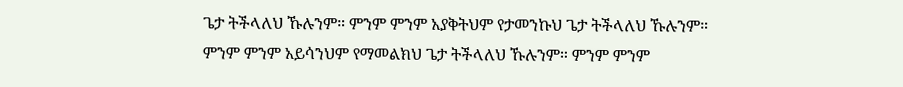ጌታ ትችላለህ ኹሉንም። ምንም ምንም አያቅትህም የታመንኩህ ጌታ ትችላለህ ኹሉንም። ምንም ምንም አይሳንህም የማመልክህ ጌታ ትችላለህ ኹሉንም። ምንም ምንም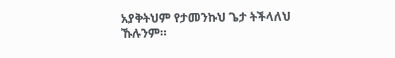አያቅትህም የታመንኩህ ጌታ ትችላለህ ኹሉንም።